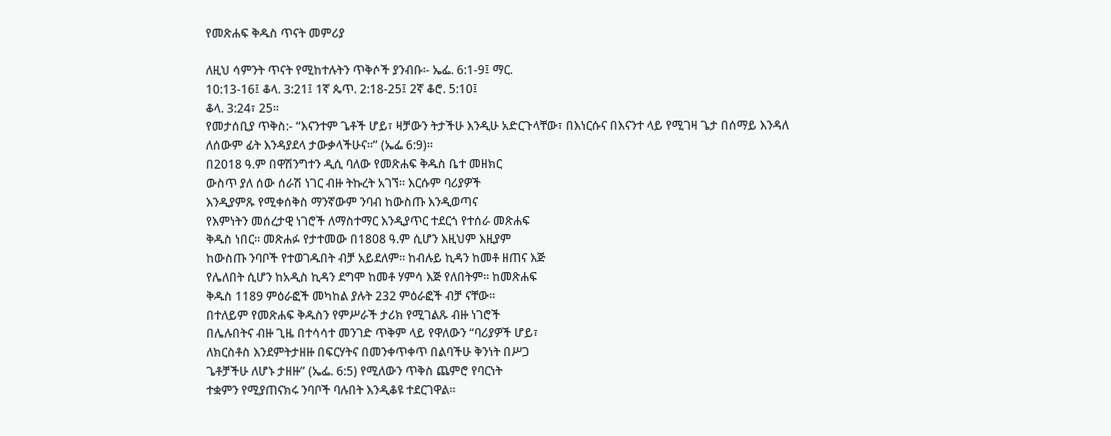የመጽሐፍ ቅዱስ ጥናት መምሪያ

ለዚህ ሳምንት ጥናት የሚከተሉትን ጥቅሶች ያንብቡ፡- ኤፌ. 6:1-9፤ ማር.
10:13-16፤ ቆላ. 3:21፤ 1ኛ ጴጥ. 2:18-25፤ 2ኛ ቆሮ. 5:10፤
ቆላ. 3:24፣ 25።
የመታሰቢያ ጥቅስ:- “እናንተም ጌቶች ሆይ፣ ዛቻውን ትታችሁ እንዲሁ አድርጉላቸው፣ በእነርሱና በእናንተ ላይ የሚገዛ ጌታ በሰማይ እንዳለ ለሰውም ፊት እንዳያደላ ታውቃላችሁና።” (ኤፌ 6:9)።
በ2018 ዓ.ም በዋሽንግተን ዲሲ ባለው የመጽሐፍ ቅዱስ ቤተ መዘክር
ውስጥ ያለ ሰው ሰራሽ ነገር ብዙ ትኩረት አገኘ። እርሱም ባሪያዎች
እንዲያምጹ የሚቀሰቅስ ማንኛውም ንባብ ከውስጡ እንዲወጣና
የእምነትን መሰረታዊ ነገሮች ለማስተማር እንዲያጥር ተደርጎ የተሰራ መጽሐፍ
ቅዱስ ነበር። መጽሐፉ የታተመው በ1808 ዓ.ም ሲሆን እዚህም እዚያም
ከውስጡ ንባቦች የተወገዱበት ብቻ አይደለም። ከብሉይ ኪዳን ከመቶ ዘጠና እጅ
የሌለበት ሲሆን ከአዲስ ኪዳን ደግሞ ከመቶ ሃምሳ እጅ የለበትም። ከመጽሐፍ
ቅዱስ 1189 ምዕራፎች መካከል ያሉት 232 ምዕራፎች ብቻ ናቸው።
በተለይም የመጽሐፍ ቅዱስን የምሥራች ታሪክ የሚገልጹ ብዙ ነገሮች
በሌሉበትና ብዙ ጊዜ በተሳሳተ መንገድ ጥቅም ላይ የዋለውን “ባሪያዎች ሆይ፣
ለክርስቶስ እንደምትታዘዙ በፍርሃትና በመንቀጥቀጥ በልባችሁ ቅንነት በሥጋ
ጌቶቻችሁ ለሆኑ ታዘዙ” (ኤፌ. 6:5) የሚለውን ጥቅስ ጨምሮ የባርነት
ተቋምን የሚያጠናክሩ ንባቦች ባሉበት እንዲቆዩ ተደርገዋል።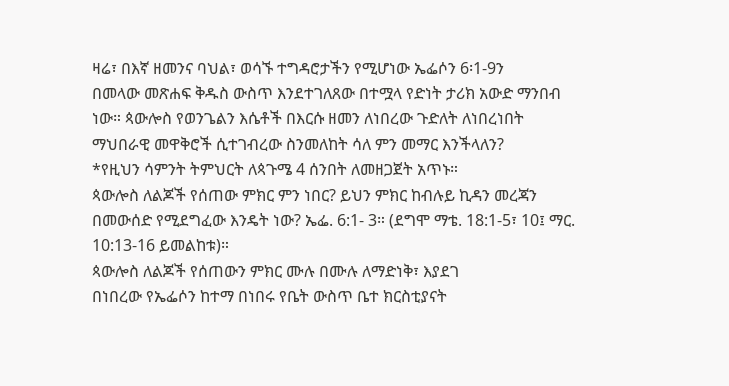ዛሬ፣ በእኛ ዘመንና ባህል፣ ወሳኙ ተግዳሮታችን የሚሆነው ኤፌሶን 6፡1-9ን
በመላው መጽሐፍ ቅዱስ ውስጥ እንደተገለጸው በተሟላ የድነት ታሪክ አውድ ማንበብ
ነው። ጳውሎስ የወንጌልን እሴቶች በእርሱ ዘመን ለነበረው ጉድለት ለነበረነበት
ማህበራዊ መዋቅሮች ሲተገብረው ስንመለከት ሳለ ምን መማር እንችላለን?
*የዚህን ሳምንት ትምህርት ለጳጉሜ 4 ሰንበት ለመዘጋጀት አጥኑ።
ጳውሎስ ለልጆች የሰጠው ምክር ምን ነበር? ይህን ምክር ከብሉይ ኪዳን መረጃን በመውሰድ የሚደግፈው እንዴት ነው? ኤፌ. 6:1- 3። (ደግሞ ማቴ. 18:1-5፣ 10፤ ማር. 10:13-16 ይመልከቱ)።
ጳውሎስ ለልጆች የሰጠውን ምክር ሙሉ በሙሉ ለማድነቅ፣ እያደገ
በነበረው የኤፌሶን ከተማ በነበሩ የቤት ውስጥ ቤተ ክርስቲያናት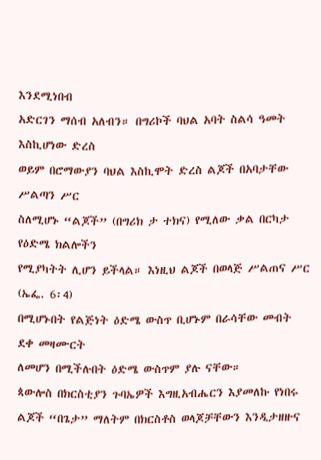እንደሚነበብ
አድርገን ማሰብ አለብን። በግሪኮች ባህል አባት ስልሳ ዓመት እስኪሆነው ድረስ
ወይም በሮማውያን ባህል እስኪሞት ድረስ ልጆች በአባታቸው ሥልጣን ሥር
ስለሚሆኑ “ልጆች” (በግሪክ ታ ተክና) የሚለው ቃል በርካታ የዕድሜ ክልሎችን
የሚያካትት ሊሆን ይችላል። እነዚህ ልጆች በወላጅ ሥልጠና ሥር (ኤፌ. 6፡4)
በሚሆኑበት የልጅነት ዕድሜ ውስጥ ቢሆኑም በራሳቸው መብት ደቀ መዛሙርት
ለመሆን በሚችሉበት ዕድሜ ውስጥም ያሉ ናቸው።
ጳውሎስ በክርስቲያን ጉባኤዎች እግዚአብሔርን እያመለኩ የነበሩ
ልጆች “በጌታ” ማለትም በክርስቶስ ወላጆቻቸውን እንዲታዘዙና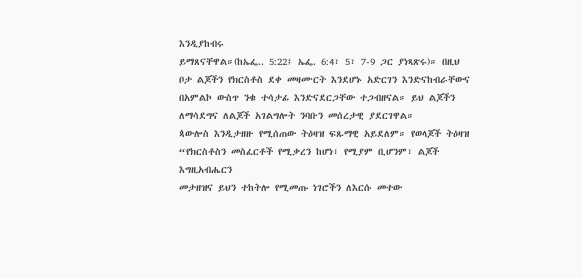እንዲያከብሩ
ይማጸናቸዋል።(ከኤፌ.. 5:22፤ ኤፌ. 6:4፣ 5፣ 7-9 ጋር ያነጻጽሩ)። በዚህ
ቦታ ልጆችን የክርስቶስ ደቀ መዛሙርት እንደሆኑ አድርገን እንድናከብራቸውና
በአምልኮ ውስጥ ንቁ ተሳታፊ እንድናደርጋቸው ተጋብዘናል። ይህ ልጆችን
ለማሳደግና ለልጆች አገልግሎት ንባቡን መሰረታዊ ያደርገዋል።
ጳውሎስ እንዲታዘዙ የሚሰጠው ትዕዛዝ ፍጹማዊ አይደለም። የወላጆች ትዕዛዝ
“የክርስቶስን መስፈርቶች የሚቃረን ከሆነ፣ የሚያም ቢሆንም፣ ልጆች እግዚአብሔርን
መታዘዝና ይህን ተከትሎ የሚመጡ ነገሮችን ለእርሱ መተው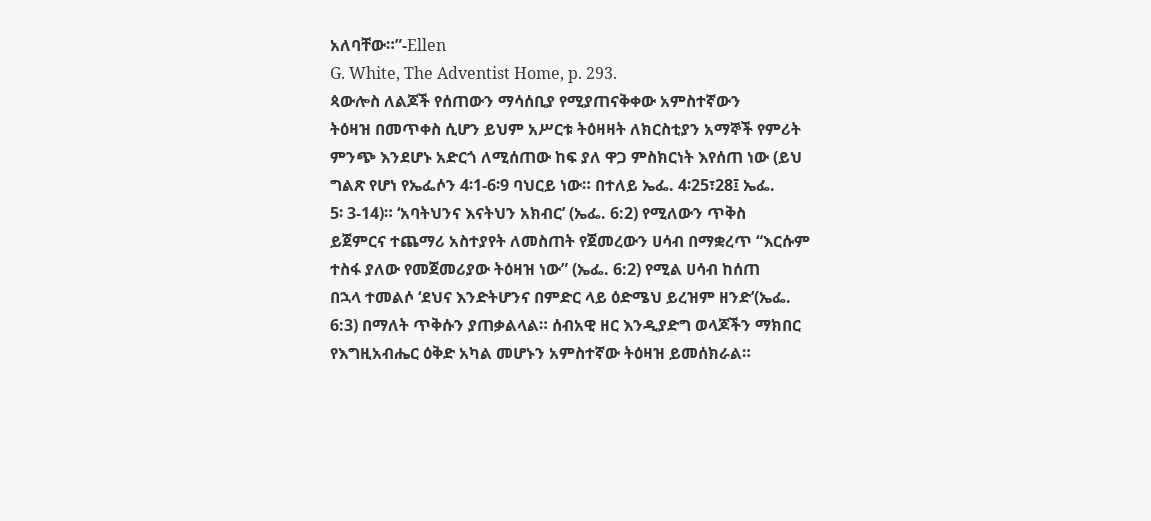አለባቸው።”-Ellen
G. White, The Adventist Home, p. 293.
ጳውሎስ ለልጆች የሰጠውን ማሳሰቢያ የሚያጠናቅቀው አምስተኛውን
ትዕዛዝ በመጥቀስ ሲሆን ይህም አሥርቱ ትዕዛዛት ለክርስቲያን አማኞች የምሪት
ምንጭ እንደሆኑ አድርጎ ለሚሰጠው ከፍ ያለ ዋጋ ምስክርነት እየሰጠ ነው (ይህ
ግልጽ የሆነ የኤፌሶን 4፡1-6፡9 ባህርይ ነው። በተለይ ኤፌ. 4፡25፣28፤ ኤፌ.
5፡ 3-14)። ‘አባትህንና እናትህን አክብር’ (ኤፌ. 6:2) የሚለውን ጥቅስ
ይጀምርና ተጨማሪ አስተያየት ለመስጠት የጀመረውን ሀሳብ በማቋረጥ “እርሱም
ተስፋ ያለው የመጀመሪያው ትዕዛዝ ነው” (ኤፌ. 6:2) የሚል ሀሳብ ከሰጠ
በኋላ ተመልሶ ‘ደህና እንድትሆንና በምድር ላይ ዕድሜህ ይረዝም ዘንድ’(ኤፌ.
6:3) በማለት ጥቅሱን ያጠቃልላል። ሰብአዊ ዘር እንዲያድግ ወላጆችን ማክበር
የእግዚአብሔር ዕቅድ አካል መሆኑን አምስተኛው ትዕዛዝ ይመሰክራል።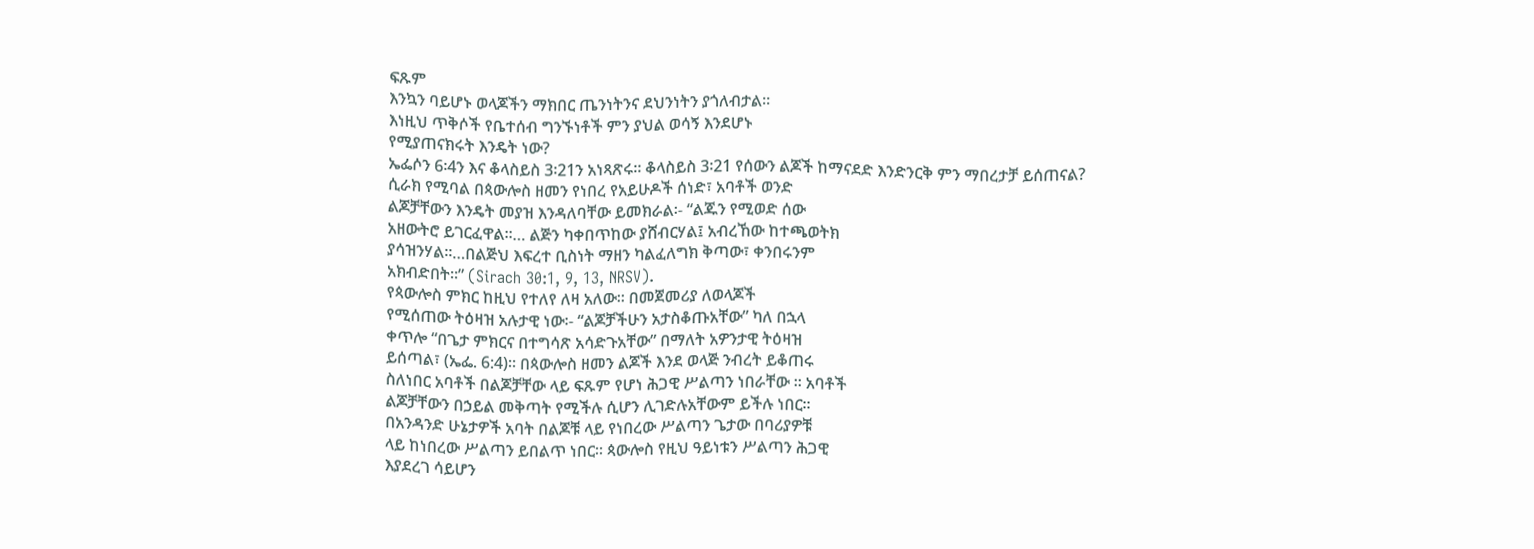ፍጹም
እንኳን ባይሆኑ ወላጆችን ማክበር ጤንነትንና ደህንነትን ያጎለብታል።
እነዚህ ጥቅሶች የቤተሰብ ግንኙነቶች ምን ያህል ወሳኝ እንደሆኑ
የሚያጠናክሩት እንዴት ነው?
ኤፌሶን 6፡4ን እና ቆላስይስ 3፡21ን አነጻጽሩ። ቆላስይስ 3፡21 የሰውን ልጆች ከማናደድ እንድንርቅ ምን ማበረታቻ ይሰጠናል?
ሲራክ የሚባል በጳውሎስ ዘመን የነበረ የአይሁዶች ሰነድ፣ አባቶች ወንድ
ልጆቻቸውን እንዴት መያዝ እንዳለባቸው ይመክራል፡- “ልጁን የሚወድ ሰው
አዘውትሮ ይገርፈዋል።… ልጅን ካቀበጥከው ያሸብርሃል፤ አብረኸው ከተጫወትክ
ያሳዝንሃል።…በልጅህ እፍረተ ቢስነት ማዘን ካልፈለግክ ቅጣው፣ ቀንበሩንም
አክብድበት።” (Sirach 30:1, 9, 13, NRSV).
የጳውሎስ ምክር ከዚህ የተለየ ለዛ አለው። በመጀመሪያ ለወላጆች
የሚሰጠው ትዕዛዝ አሉታዊ ነው፡- “ልጆቻችሁን አታስቆጡአቸው” ካለ በኋላ
ቀጥሎ “በጌታ ምክርና በተግሳጽ አሳድጉአቸው” በማለት አዎንታዊ ትዕዛዝ
ይሰጣል፣ (ኤፌ. 6:4)። በጳውሎስ ዘመን ልጆች እንደ ወላጅ ንብረት ይቆጠሩ
ስለነበር አባቶች በልጆቻቸው ላይ ፍጹም የሆነ ሕጋዊ ሥልጣን ነበራቸው ። አባቶች
ልጆቻቸውን በኃይል መቅጣት የሚችሉ ሲሆን ሊገድሉአቸውም ይችሉ ነበር።
በአንዳንድ ሁኔታዎች አባት በልጆቹ ላይ የነበረው ሥልጣን ጌታው በባሪያዎቹ
ላይ ከነበረው ሥልጣን ይበልጥ ነበር። ጳውሎስ የዚህ ዓይነቱን ሥልጣን ሕጋዊ
እያደረገ ሳይሆን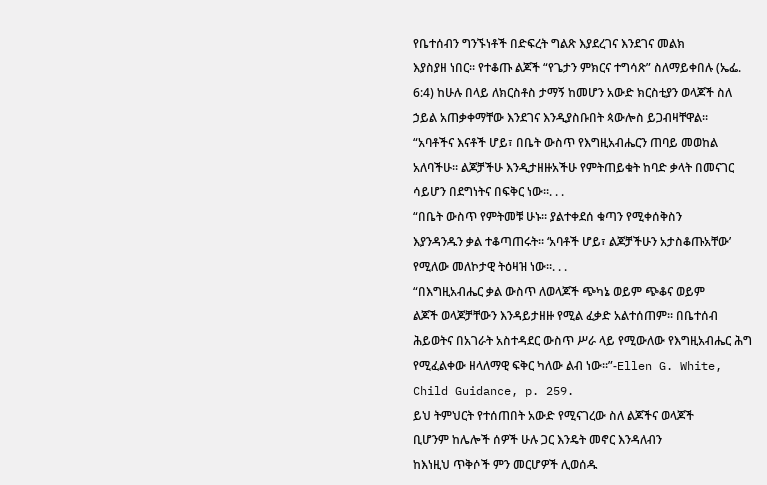የቤተሰብን ግንኙነቶች በድፍረት ግልጽ እያደረገና እንደገና መልክ
እያስያዘ ነበር። የተቆጡ ልጆች “የጌታን ምክርና ተግሳጽ” ስለማይቀበሉ (ኤፌ.
6:4) ከሁሉ በላይ ለክርስቶስ ታማኝ ከመሆን አውድ ክርስቲያን ወላጆች ስለ
ኃይል አጠቃቀማቸው እንደገና እንዲያስቡበት ጳውሎስ ይጋብዛቸዋል።
“አባቶችና እናቶች ሆይ፣ በቤት ውስጥ የእግዚአብሔርን ጠባይ መወከል
አለባችሁ። ልጆቻችሁ እንዲታዘዙአችሁ የምትጠይቁት ከባድ ቃላት በመናገር
ሳይሆን በደግነትና በፍቅር ነው።. . .
“በቤት ውስጥ የምትመቹ ሁኑ። ያልተቀደሰ ቁጣን የሚቀሰቅስን
እያንዳንዱን ቃል ተቆጣጠሩት። ‘አባቶች ሆይ፣ ልጆቻችሁን አታስቆጡአቸው’
የሚለው መለኮታዊ ትዕዛዝ ነው።. . .
“በእግዚአብሔር ቃል ውስጥ ለወላጆች ጭካኔ ወይም ጭቆና ወይም
ልጆች ወላጆቻቸውን እንዳይታዘዙ የሚል ፈቃድ አልተሰጠም። በቤተሰብ
ሕይወትና በአገራት አስተዳደር ውስጥ ሥራ ላይ የሚውለው የእግዚአብሔር ሕግ
የሚፈልቀው ዘላለማዊ ፍቅር ካለው ልብ ነው።”-Ellen G. White,
Child Guidance, p. 259.
ይህ ትምህርት የተሰጠበት አውድ የሚናገረው ስለ ልጆችና ወላጆች
ቢሆንም ከሌሎች ሰዎች ሁሉ ጋር እንዴት መኖር እንዳለብን
ከእነዚህ ጥቅሶች ምን መርሆዎች ሊወሰዱ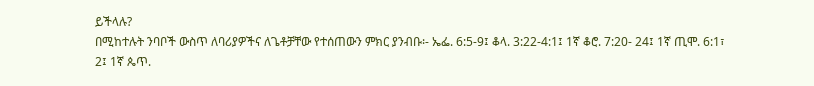ይችላሉ?
በሚከተሉት ንባቦች ውስጥ ለባሪያዎችና ለጌቶቻቸው የተሰጠውን ምክር ያንብቡ፡- ኤፌ. 6:5-9፤ ቆላ. 3:22-4:1፤ 1ኛ ቆሮ. 7:20- 24፤ 1ኛ ጢሞ. 6:1፣ 2፤ 1ኛ ጴጥ.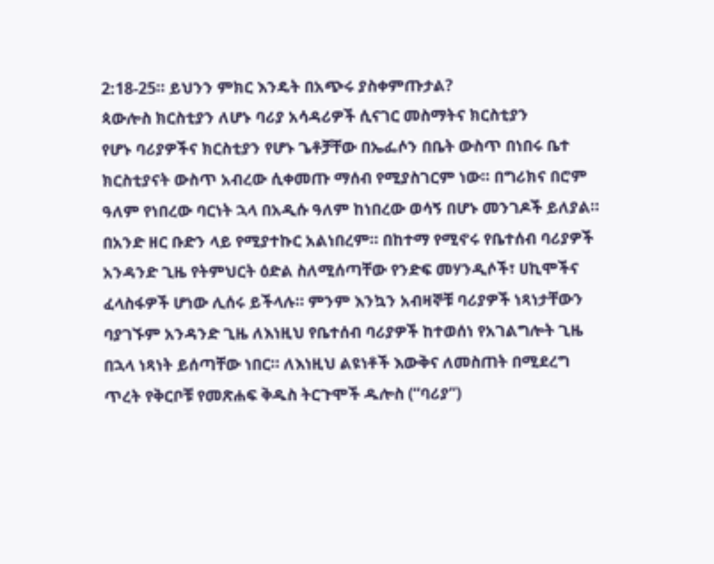2:18-25። ይህንን ምክር እንዴት በአጭሩ ያስቀምጡታል?
ጳውሎስ ክርስቲያን ለሆኑ ባሪያ አሳዳሪዎች ሲናገር መስማትና ክርስቲያን
የሆኑ ባሪያዎችና ክርስቲያን የሆኑ ጌቶቻቸው በኤፌሶን በቤት ውስጥ በነበሩ ቤተ
ክርስቲያናት ውስጥ አብረው ሲቀመጡ ማሰብ የሚያስገርም ነው። በግሪክና በሮም
ዓለም የነበረው ባርነት ኋላ በአዲሱ ዓለም ከነበረው ወሳኝ በሆኑ መንገዶች ይለያል።
በአንድ ዘር ቡድን ላይ የሚያተኩር አልነበረም። በከተማ የሚኖሩ የቤተሰብ ባሪያዎች
አንዳንድ ጊዜ የትምህርት ዕድል ስለሚሰጣቸው የንድፍ መሃንዲሶች፣ ሀኪሞችና
ፈላስፋዎች ሆነው ሊሰሩ ይችላሉ። ምንም እንኳን አብዛኞቹ ባሪያዎች ነጻነታቸውን
ባያገኙም አንዳንድ ጊዜ ለእነዚህ የቤተሰብ ባሪያዎች ከተወሰነ የአገልግሎት ጊዜ
በኋላ ነጻነት ይሰጣቸው ነበር። ለእነዚህ ልዩነቶች እውቅና ለመስጠት በሚደረግ
ጥረት የቅርቦቹ የመጽሐፍ ቅዱስ ትርጉሞች ዱሎስ (“ባሪያ”)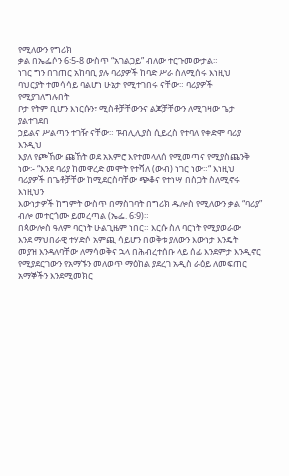የሚለውን የግሪክ
ቃል በኤፌሶን 6፡5-8 ውስጥ “አገልጋይ” ብለው ተርጉመውታል።
ነገር ግን በገጠር አከባቢ ያሉ ባሪያዎች ከባድ ሥራ ስለሚሰሩ እነዚህ
ባህርያት ተመሳሳይ ባልሆነ ሁኔታ የሚተገበሩ ናቸው። ባሪያዎች የሚያገለግሉበት
ቦታ የትም ቢሆን እነርሱን፣ ሚስቶቻቸውንና ልጆቻቸውን ለሚገዛው ጌታ ያልተገደበ
ኃይልና ሥልጣን ተገዥ ናቸው። ፑብሊሊያስ ሲይረስ የተባለ የቀድሞ ባሪያ እንዲህ
እያለ የጮኸው ጩኸት ወደ አእምሮ እየተመላለሰ የሚመጣና የሚያስጨንቅ
ነው፡- “እንደ ባሪያ ከመዋረድ መሞት የተሻለ (ውብ) ነገር ነው።“ እነዚህ
ባሪያዎች በጌቶቻቸው ከሚደርስባቸው ጭቆና የተነሣ በስጋት ስለሚኖሩ እነዚህን
እውነታዎች ከግምት ውስጥ በማስገባት በግሪክ ዱሎስ የሚለውን ቃል “ባሪያ”
ብሎ መተርጎሙ ይመረጣል (ኤፌ. 6፡9)።
በጳውሎስ ዓለም ባርነት ሁልጊዜም ነበር። እርሱ ስለ ባርነት የሚያወራው
እንደ ማህበራዊ ተሃድሶ አምጪ ሳይሆን በወቅቱ ያለውን እውነታ እንዴት
መያዝ እንዳለባቸው ለማሳወቅና ኋላ በሕብረተሰቡ ላይ ሰፊ እንደምታ እንዲኖር
የሚያደርገውን የአማኙን መለወጥ ማዕከል ያደረገ አዲስ ራዕይ ለመፍጠር
አማኞችን እንደሚመክር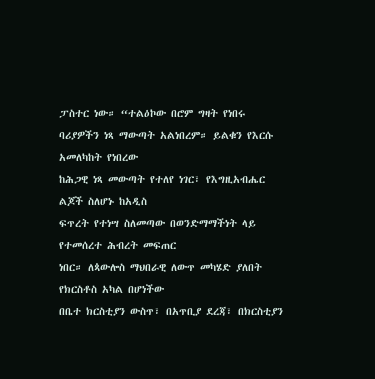ፓስተር ነው። “ተልዕኮው በሮም ግዛት የነበሩ
ባሪያዎችን ነጻ ማውጣት አልነበረም። ይልቁን የእርሱ አመለካከት የነበረው
ከሕጋዊ ነጻ መውጣት የተለየ ነገር፣ የእግዚአብሔር ልጆች ስለሆኑ ከአዲስ
ፍጥረት የተነሣ ስለመጣው በወንድማማችነት ላይ የተመሰረተ ሕብረት መፍጠር
ነበር። ለጳውሎስ ማህበራዊ ለውጥ መካሄድ ያለበት የክርስቶስ አካል በሆነችው
በቤተ ክርስቲያን ውስጥ፣ በአጥቢያ ደረጃ፣ በክርስቲያን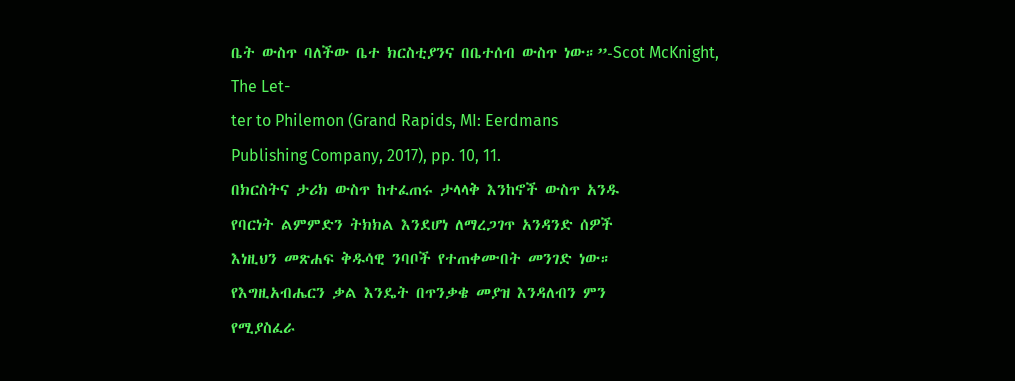ቤት ውስጥ ባለችው ቤተ ክርስቲያንና በቤተሰብ ውስጥ ነው።”-Scot McKnight, The Let-
ter to Philemon (Grand Rapids, MI: Eerdmans
Publishing Company, 2017), pp. 10, 11.
በክርስትና ታሪክ ውስጥ ከተፈጠሩ ታላላቅ እንከኖች ውስጥ አንዱ
የባርነት ልምምድን ትክክል እንደሆነ ለማረጋገጥ አንዳንድ ሰዎች
እነዚህን መጽሐፍ ቅዱሳዊ ንባቦች የተጠቀሙበት መንገድ ነው።
የእግዚአብሔርን ቃል እንዴት በጥንቃቄ መያዝ እንዳለብን ምን
የሚያስፈራ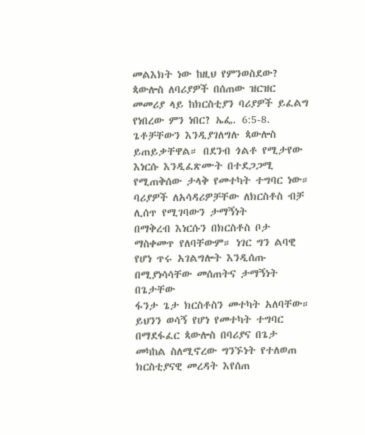መልእክት ነው ከዚህ የምንወስደው?
ጳውሎስ ለባሪያዎች በሰጠው ዝርዝር መመሪያ ላይ ከክርስቲያን ባሪያዎች ይፈልግ የነበረው ምን ነበር? ኤፌ. 6:5-8.
ጌቶቻቸውን እንዲያገለግሉ ጳውሎስ ይጠይቃቸዋል። በደንብ ጎልቶ የሚታየው
እነርሱ እንዲፈጽሙት በተደጋጋሚ የሚጠቅሰው ታላቅ የመተካት ተግባር ነው።
ባሪያዎች ለአሳዳሪዎቻቸው ለክርስቶስ ብቻ ሊሰጥ የሚገባውን ታማኝነት
በማቅረብ እነርሱን በክርስቶስ ቦታ ማስቀመጥ የለባቸውም። ነገር ግን ልባዊ
የሆነ ጥሩ አገልግሎት እንዲሰጡ በሚያነሳሳቸው መሰጠትና ታማኝነት በጌታቸው
ፋንታ ጌታ ክርስቶስን መተካት አለባቸው። ይህንን ወሳኝ የሆነ የመተካት ተግባር
በማደፋፈር ጳውሎስ በባሪያና በጌታ መካከል ስለሚኖረው ግንኙነት የተለወጠ
ክርስቲያናዊ መረዳት እየሰጠ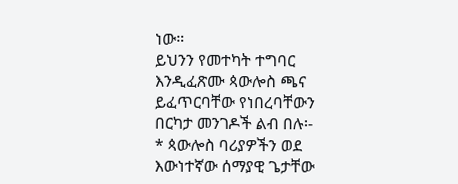ነው።
ይህንን የመተካት ተግባር እንዲፈጽሙ ጳውሎስ ጫና ይፈጥርባቸው የነበረባቸውን
በርካታ መንገዶች ልብ በሉ፡-
* ጳውሎስ ባሪያዎችን ወደ እውነተኛው ሰማያዊ ጌታቸው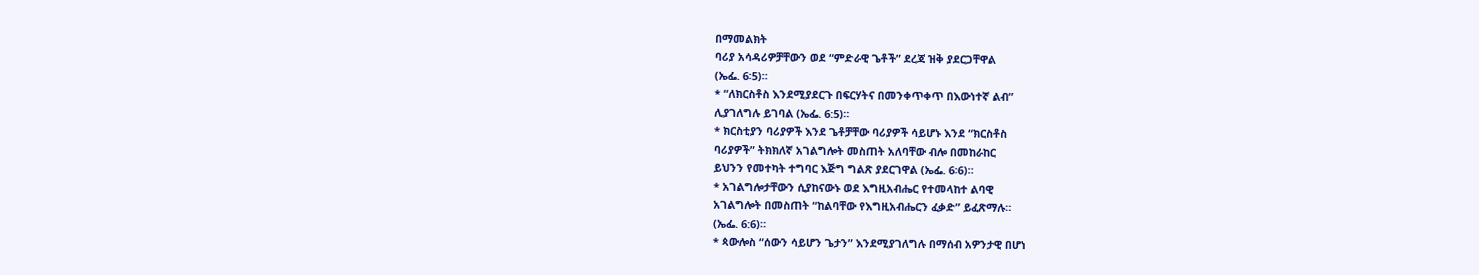በማመልክት
ባሪያ አሳዳሪዎቻቸውን ወደ “ምድራዊ ጌቶች” ደረጃ ዝቅ ያደርጋቸዋል
(ኤፌ. 6፡5)።
* “ለክርስቶስ እንደሚያደርጉ በፍርሃትና በመንቀጥቀጥ በእውነተኛ ልብ”
ሊያገለግሉ ይገባል (ኤፌ. 6:5)።
* ክርስቲያን ባሪያዎች እንደ ጌቶቻቸው ባሪያዎች ሳይሆኑ እንደ “ክርስቶስ
ባሪያዎች” ትክክለኛ አገልግሎት መስጠት አለባቸው ብሎ በመከራከር
ይህንን የመተካት ተግባር እጅግ ግልጽ ያደርገዋል (ኤፌ. 6፡6)።
* አገልግሎታቸውን ሲያከናውኑ ወደ እግዚአብሔር የተመላከተ ልባዊ
አገልግሎት በመስጠት “ከልባቸው የእግዚአብሔርን ፈቃድ” ይፈጽማሉ።
(ኤፌ. 6:6)።
* ጳውሎስ “ሰውን ሳይሆን ጌታን” እንደሚያገለግሉ በማሰብ አዎንታዊ በሆነ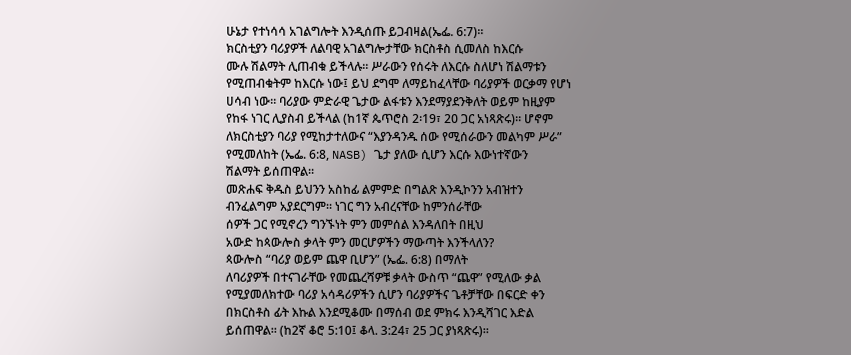ሁኔታ የተነሳሳ አገልግሎት እንዲሰጡ ይጋብዛል(ኤፌ. 6:7)።
ክርስቲያን ባሪያዎች ለልባዊ አገልግሎታቸው ክርስቶስ ሲመለስ ከእርሱ
ሙሉ ሽልማት ሊጠብቁ ይችላሉ። ሥራውን የሰሩት ለእርሱ ስለሆነ ሽልማቱን
የሚጠብቁትም ከእርሱ ነው፤ ይህ ደግሞ ለማይከፈላቸው ባሪያዎች ወርቃማ የሆነ
ሀሳብ ነው። ባሪያው ምድራዊ ጌታው ልፋቱን እንደማያደንቅለት ወይም ከዚያም
የከፋ ነገር ሊያስብ ይችላል (ከ1ኛ ጴጥሮስ 2፡19፣ 20 ጋር አነጻጽሩ)። ሆኖም
ለክርስቲያን ባሪያ የሚከታተለውና “እያንዳንዱ ሰው የሚሰራውን መልካም ሥራ”
የሚመለከት (ኤፌ. 6:8, NASB) ጌታ ያለው ሲሆን እርሱ እውነተኛውን
ሽልማት ይሰጠዋል።
መጽሐፍ ቅዱስ ይህንን አስከፊ ልምምድ በግልጽ እንዲኮንን አብዝተን
ብንፈልግም አያደርግም። ነገር ግን አብረናቸው ከምንሰራቸው
ሰዎች ጋር የሚኖረን ግንኙነት ምን መምሰል እንዳለበት በዚህ
አውድ ከጳውሎስ ቃላት ምን መርሆዎችን ማውጣት እንችላለን?
ጳውሎስ “ባሪያ ወይም ጨዋ ቢሆን” (ኤፌ. 6:8) በማለት
ለባሪያዎች በተናገራቸው የመጨረሻዎቹ ቃላት ውስጥ “ጨዋ” የሚለው ቃል
የሚያመለክተው ባሪያ አሳዳሪዎችን ሲሆን ባሪያዎችና ጌቶቻቸው በፍርድ ቀን
በክርስቶስ ፊት እኩል እንደሚቆሙ በማሰብ ወደ ምክሩ እንዲሻገር እድል
ይሰጠዋል። (ከ2ኛ ቆሮ 5:10፤ ቆላ. 3:24፣ 25 ጋር ያነጻጽሩ)።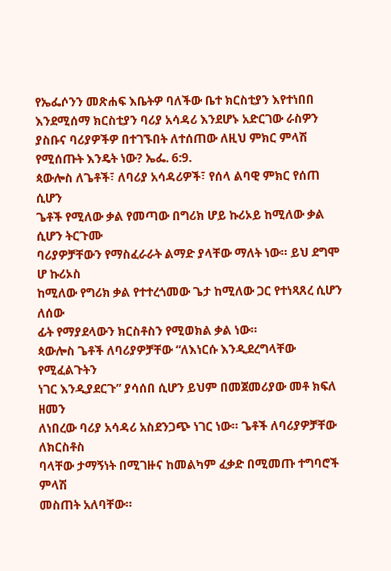የኤፌሶንን መጽሐፍ እቤትዎ ባለችው ቤተ ክርስቲያን እየተነበበ
እንደሚሰማ ክርስቲያን ባሪያ አሳዳሪ እንደሆኑ አድርገው ራስዎን
ያስቡና ባሪያዎችዎ በተገኙበት ለተሰጠው ለዚህ ምክር ምላሽ
የሚሰጡት እንዴት ነው? ኤፌ. 6:9.
ጳውሎስ ለጌቶች፣ ለባሪያ አሳዳሪዎች፣ የሰላ ልባዊ ምክር የሰጠ ሲሆን
ጌቶች የሚለው ቃል የመጣው በግሪክ ሆይ ኩሪኦይ ከሚለው ቃል ሲሆን ትርጉሙ
ባሪያዎቻቸውን የማስፈራራት ልማድ ያላቸው ማለት ነው። ይህ ደግሞ ሆ ኩሪኦስ
ከሚለው የግሪክ ቃል የተተረጎመው ጌታ ከሚለው ጋር የተነጻጸረ ሲሆን ለሰው
ፊት የማያደላውን ክርስቶስን የሚወክል ቃል ነው።
ጳውሎስ ጌቶች ለባሪያዎቻቸው “ለእነርሱ እንዲደረግላቸው የሚፈልጉትን
ነገር እንዲያደርጉ” ያሳሰበ ሲሆን ይህም በመጀመሪያው መቶ ክፍለ ዘመን
ለነበረው ባሪያ አሳዳሪ አስደንጋጭ ነገር ነው። ጌቶች ለባሪያዎቻቸው ለክርስቶስ
ባላቸው ታማኝነት በሚገዙና ከመልካም ፈቃድ በሚመጡ ተግባሮች ምላሽ
መስጠት አለባቸው።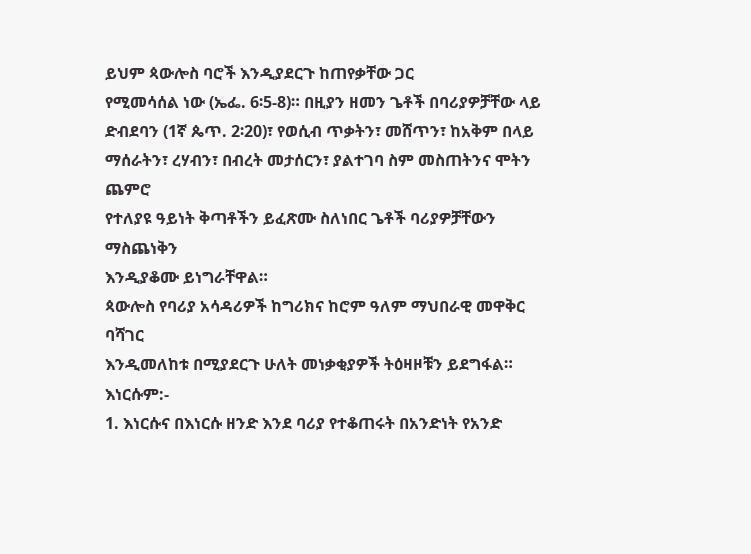ይህም ጳውሎስ ባሮች እንዲያደርጉ ከጠየቃቸው ጋር
የሚመሳሰል ነው (ኤፌ. 6፡5-8)። በዚያን ዘመን ጌቶች በባሪያዎቻቸው ላይ
ድብደባን (1ኛ ጴጥ. 2፡20)፣ የወሲብ ጥቃትን፣ መሸጥን፣ ከአቅም በላይ
ማሰራትን፣ ረሃብን፣ በብረት መታሰርን፣ ያልተገባ ስም መስጠትንና ሞትን ጨምሮ
የተለያዩ ዓይነት ቅጣቶችን ይፈጽሙ ስለነበር ጌቶች ባሪያዎቻቸውን ማስጨነቅን
እንዲያቆሙ ይነግራቸዋል።
ጳውሎስ የባሪያ አሳዳሪዎች ከግሪክና ከሮም ዓለም ማህበራዊ መዋቅር ባሻገር
እንዲመለከቱ በሚያደርጉ ሁለት መነቃቂያዎች ትዕዛዞቹን ይደግፋል። እነርሱም:-
1. እነርሱና በእነርሱ ዘንድ እንደ ባሪያ የተቆጠሩት በአንድነት የአንድ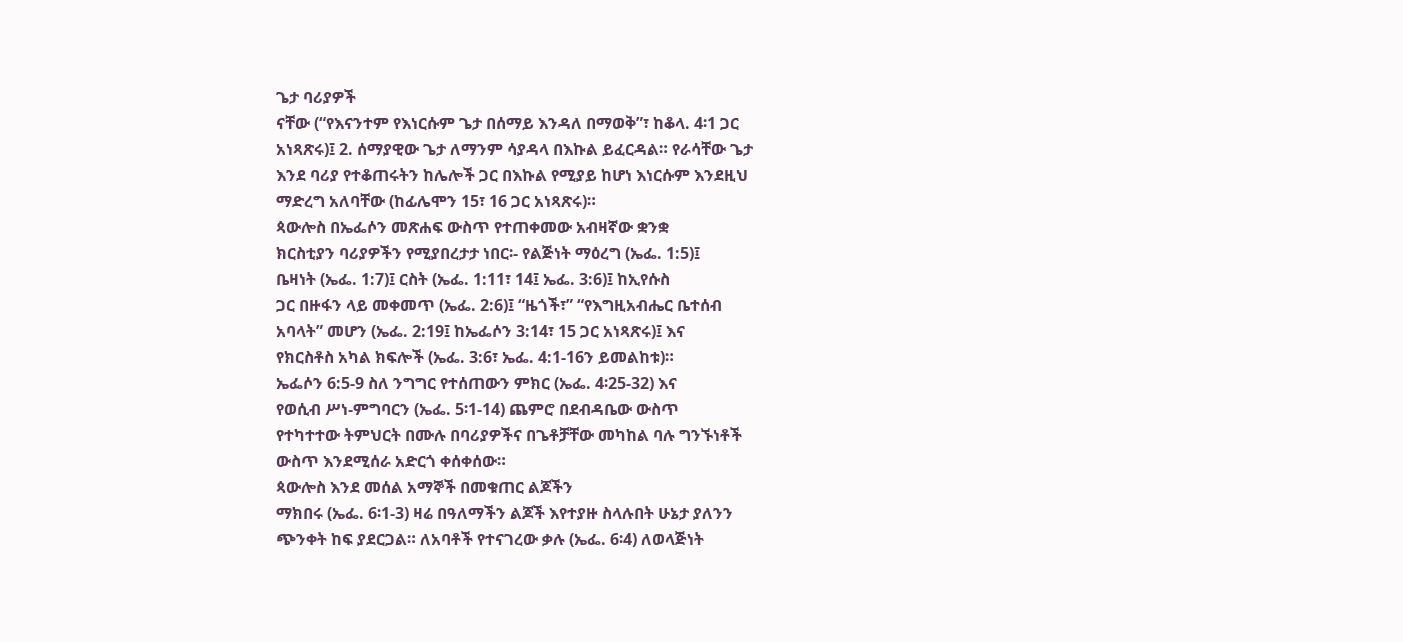ጌታ ባሪያዎች
ናቸው (“የእናንተም የእነርሱም ጌታ በሰማይ እንዳለ በማወቅ”፣ ከቆላ. 4፡1 ጋር
አነጻጽሩ)፤ 2. ሰማያዊው ጌታ ለማንም ሳያዳላ በእኩል ይፈርዳል። የራሳቸው ጌታ
እንደ ባሪያ የተቆጠሩትን ከሌሎች ጋር በእኩል የሚያይ ከሆነ እነርሱም እንደዚህ
ማድረግ አለባቸው (ከፊሌሞን 15፣ 16 ጋር አነጻጽሩ)።
ጳውሎስ በኤፌሶን መጽሐፍ ውስጥ የተጠቀመው አብዛኛው ቋንቋ
ክርስቲያን ባሪያዎችን የሚያበረታታ ነበር፡- የልጅነት ማዕረግ (ኤፌ. 1:5)፤
ቤዛነት (ኤፌ. 1:7)፤ ርስት (ኤፌ. 1:11፣ 14፤ ኤፌ. 3:6)፤ ከኢየሱስ
ጋር በዙፋን ላይ መቀመጥ (ኤፌ. 2:6)፤ “ዜጎች፣” “የእግዚአብሔር ቤተሰብ
አባላት” መሆን (ኤፌ. 2:19፤ ከኤፌሶን 3:14፣ 15 ጋር አነጻጽሩ)፤ እና
የክርስቶስ አካል ክፍሎች (ኤፌ. 3:6፣ ኤፌ. 4:1-16ን ይመልከቱ)።
ኤፌሶን 6:5-9 ስለ ንግግር የተሰጠውን ምክር (ኤፌ. 4፡25-32) እና
የወሲብ ሥነ-ምግባርን (ኤፌ. 5፡1-14) ጨምሮ በደብዳቤው ውስጥ
የተካተተው ትምህርት በሙሉ በባሪያዎችና በጌቶቻቸው መካከል ባሉ ግንኙነቶች
ውስጥ እንደሚሰራ አድርጎ ቀሰቀሰው።
ጳውሎስ እንደ መሰል አማኞች በመቁጠር ልጆችን
ማክበሩ (ኤፌ. 6፡1-3) ዛሬ በዓለማችን ልጆች እየተያዙ ስላሉበት ሁኔታ ያለንን
ጭንቀት ከፍ ያደርጋል። ለአባቶች የተናገረው ቃሉ (ኤፌ. 6፡4) ለወላጅነት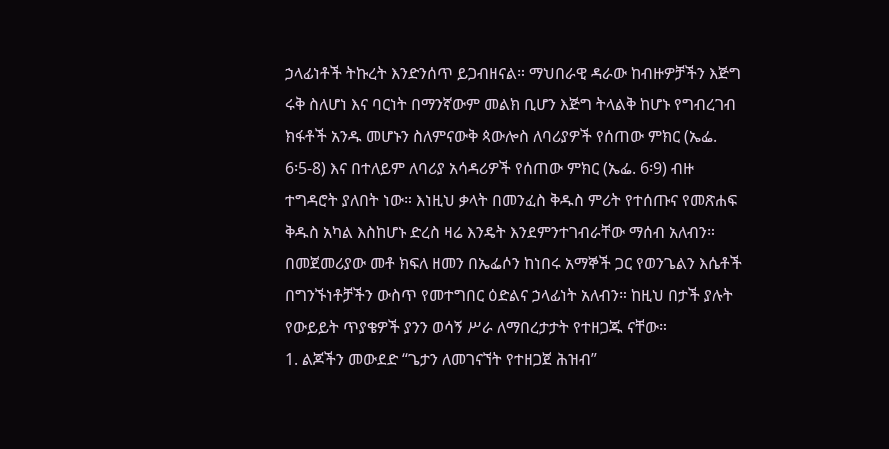ኃላፊነቶች ትኩረት እንድንሰጥ ይጋብዘናል። ማህበራዊ ዳራው ከብዙዎቻችን እጅግ
ሩቅ ስለሆነ እና ባርነት በማንኛውም መልክ ቢሆን እጅግ ትላልቅ ከሆኑ የግብረገብ
ክፋቶች አንዱ መሆኑን ስለምናውቅ ጳውሎስ ለባሪያዎች የሰጠው ምክር (ኤፌ.
6፡5-8) እና በተለይም ለባሪያ አሳዳሪዎች የሰጠው ምክር (ኤፌ. 6፡9) ብዙ
ተግዳሮት ያለበት ነው። እነዚህ ቃላት በመንፈስ ቅዱስ ምሪት የተሰጡና የመጽሐፍ
ቅዱስ አካል እስከሆኑ ድረስ ዛሬ እንዴት እንደምንተገብራቸው ማሰብ አለብን።
በመጀመሪያው መቶ ክፍለ ዘመን በኤፌሶን ከነበሩ አማኞች ጋር የወንጌልን እሴቶች
በግንኙነቶቻችን ውስጥ የመተግበር ዕድልና ኃላፊነት አለብን። ከዚህ በታች ያሉት
የውይይት ጥያቄዎች ያንን ወሳኝ ሥራ ለማበረታታት የተዘጋጁ ናቸው።
1. ልጆችን መውደድ “ጌታን ለመገናኘት የተዘጋጀ ሕዝብ”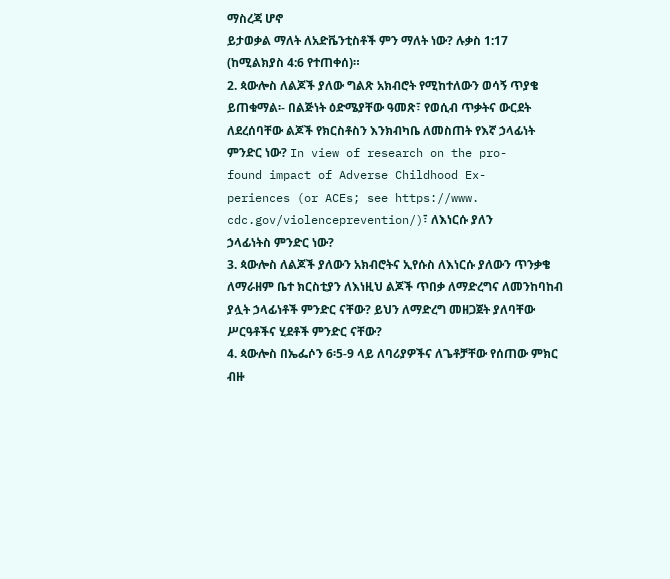ማስረጃ ሆኖ
ይታወቃል ማለት ለአድቬንቲስቶች ምን ማለት ነው? ሉቃስ 1:17
(ከሚልክያስ 4:6 የተጠቀሰ)።
2. ጳውሎስ ለልጆች ያለው ግልጽ አክብሮት የሚከተለውን ወሳኝ ጥያቄ
ይጠቁማል፡- በልጅነት ዕድሜያቸው ዓመጽ፣ የወሲብ ጥቃትና ውርደት
ለደረሰባቸው ልጆች የክርስቶስን እንክብካቤ ለመስጠት የእኛ ኃላፊነት
ምንድር ነው? In view of research on the pro-
found impact of Adverse Childhood Ex-
periences (or ACEs; see https://www.
cdc.gov/violenceprevention/)፣ ለእነርሱ ያለን
ኃላፊነትስ ምንድር ነው?
3. ጳውሎስ ለልጆች ያለውን አክብሮትና ኢየሱስ ለእነርሱ ያለውን ጥንቃቄ
ለማራዘም ቤተ ክርስቲያን ለእነዚህ ልጆች ጥበቃ ለማድረግና ለመንከባከብ
ያሏት ኃላፊነቶች ምንድር ናቸው? ይህን ለማድረግ መዘጋጀት ያለባቸው
ሥርዓቶችና ሂደቶች ምንድር ናቸው?
4. ጳውሎስ በኤፌሶን 6፡5-9 ላይ ለባሪያዎችና ለጌቶቻቸው የሰጠው ምክር
ብዙ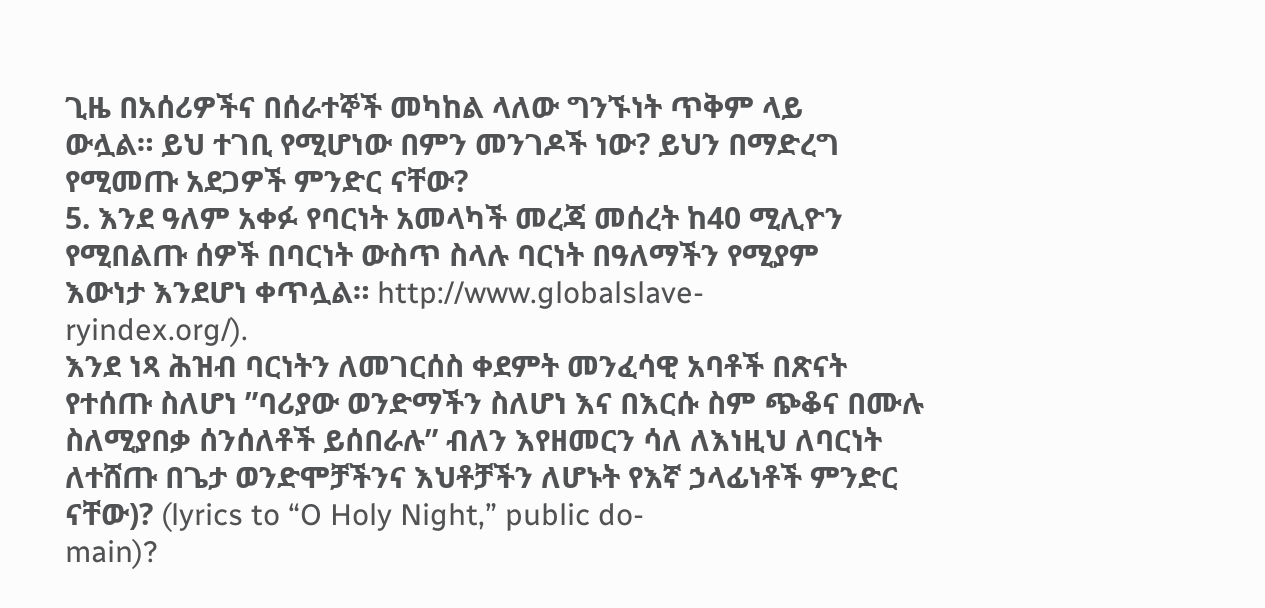ጊዜ በአሰሪዎችና በሰራተኞች መካከል ላለው ግንኙነት ጥቅም ላይ
ውሏል። ይህ ተገቢ የሚሆነው በምን መንገዶች ነው? ይህን በማድረግ
የሚመጡ አደጋዎች ምንድር ናቸው?
5. እንደ ዓለም አቀፉ የባርነት አመላካች መረጃ መሰረት ከ40 ሚሊዮን
የሚበልጡ ሰዎች በባርነት ውስጥ ስላሉ ባርነት በዓለማችን የሚያም
እውነታ እንደሆነ ቀጥሏል። http://www.globalslave-
ryindex.org/).
እንደ ነጻ ሕዝብ ባርነትን ለመገርሰስ ቀደምት መንፈሳዊ አባቶች በጽናት
የተሰጡ ስለሆነ ”ባሪያው ወንድማችን ስለሆነ እና በእርሱ ስም ጭቆና በሙሉ
ስለሚያበቃ ሰንሰለቶች ይሰበራሉ” ብለን እየዘመርን ሳለ ለእነዚህ ለባርነት
ለተሸጡ በጌታ ወንድሞቻችንና እህቶቻችን ለሆኑት የእኛ ኃላፊነቶች ምንድር
ናቸው)? (lyrics to “O Holy Night,” public do-
main)?